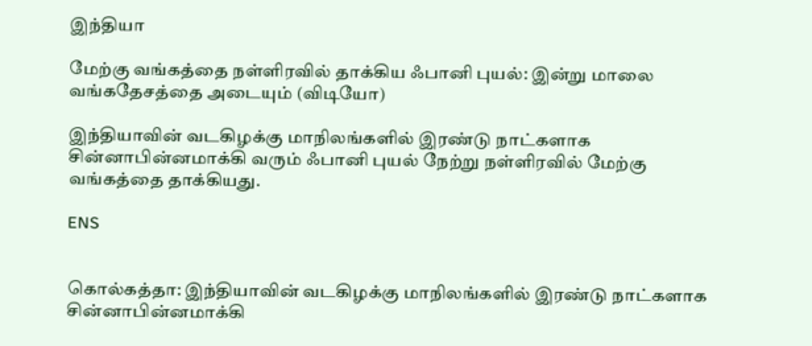இந்தியா

மேற்கு வங்கத்தை நள்ளிரவில் தாக்கிய ஃபானி புயல்: இன்று மாலை வங்கதேசத்தை அடையும் (விடியோ)

இந்தியாவின் வடகிழக்கு மாநிலங்களில் இரண்டு நாட்களாக சின்னாபின்னமாக்கி வரும் ஃபானி புயல் நேற்று நள்ளிரவில் மேற்கு வங்கத்தை தாக்கியது.

ENS


கொல்கத்தா: இந்தியாவின் வடகிழக்கு மாநிலங்களில் இரண்டு நாட்களாக சின்னாபின்னமாக்கி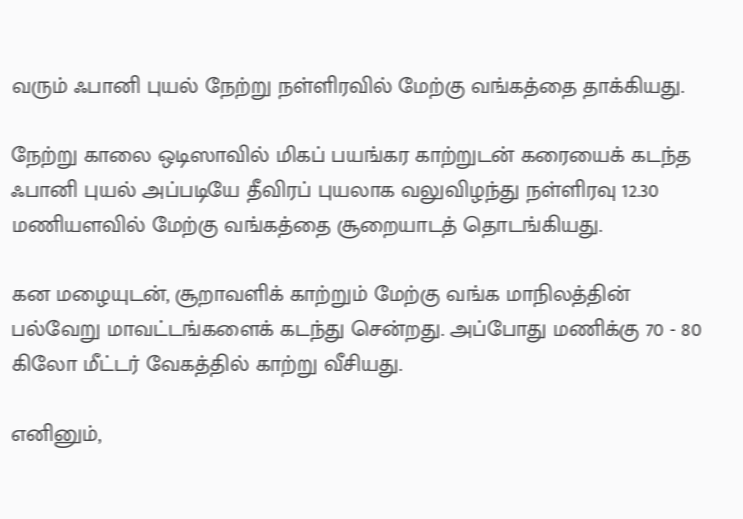வரும் ஃபானி புயல் நேற்று நள்ளிரவில் மேற்கு வங்கத்தை தாக்கியது.

நேற்று காலை ஒடிஸாவில் மிகப் பயங்கர காற்றுடன் கரையைக் கடந்த ஃபானி புயல் அப்படியே தீவிரப் புயலாக வலுவிழந்து நள்ளிரவு 12.30 மணியளவில் மேற்கு வங்கத்தை சூறையாடத் தொடங்கியது.

கன மழையுடன், சூறாவளிக் காற்றும் மேற்கு வங்க மாநிலத்தின் பல்வேறு மாவட்டங்களைக் கடந்து சென்றது. அப்போது மணிக்கு 70 - 80 கிலோ மீட்டர் வேகத்தில் காற்று வீசியது.

எனினும்,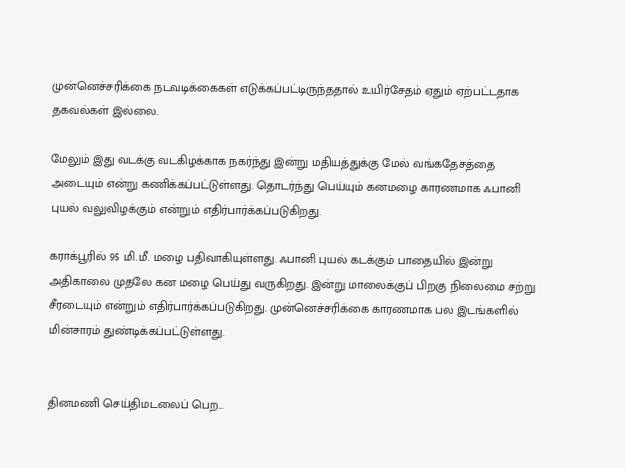முன்னெச்சரிக்கை நடவடிக்கைகள் எடுக்கப்பட்டிருந்ததால் உயிர்சேதம் ஏதும் ஏற்பட்டதாக தகவல்கள் இல்லை.

மேலும் இது வடக்கு வடகிழக்காக நகர்ந்து இன்று மதியத்துக்கு மேல் வங்கதேசத்தை அடையும் என்று கணிக்கப்பட்டுள்ளது. தொடர்ந்து பெய்யும் கனமழை காரணமாக ஃபானி புயல் வலுவிழக்கும் என்றும் எதிர்பார்க்கப்படுகிறது.

கராக்பூரில் 95 மி.மீ. மழை பதிவாகியுள்ளது. ஃபானி புயல் கடக்கும் பாதையில் இன்று அதிகாலை முதலே கன மழை பெய்து வருகிறது. இன்று மாலைக்குப் பிறகு நிலைமை சற்று சீரடையும் என்றும் எதிர்பார்க்கப்படுகிறது. முன்னெச்சரிக்கை காரணமாக பல இடங்களில் மின்சாரம் துண்டிக்கப்பட்டுள்ளது.


தினமணி செய்திமடலைப் பெற...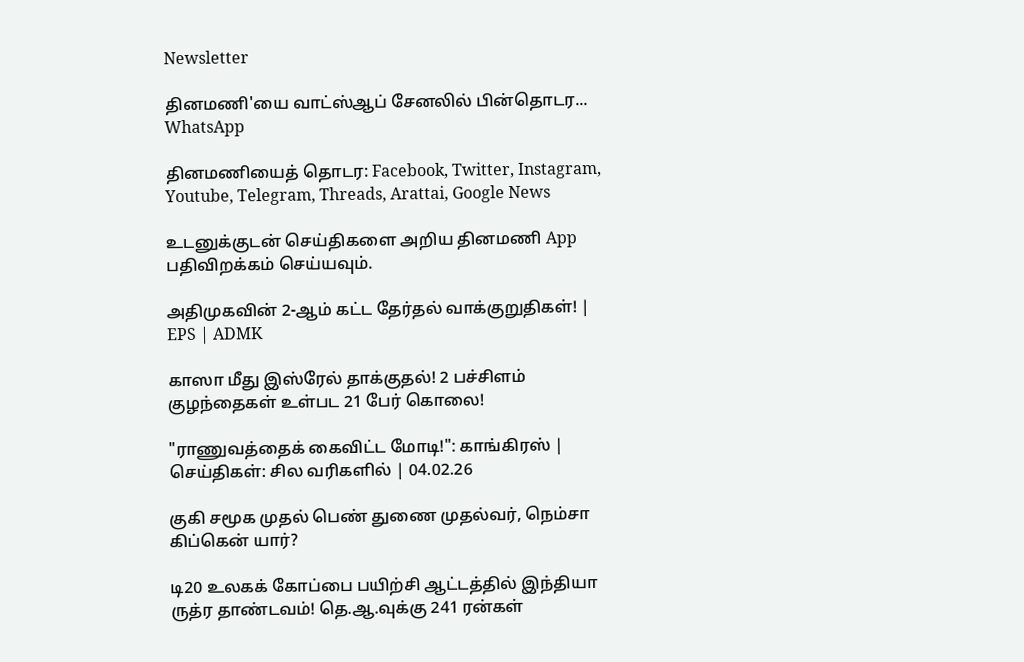Newsletter

தினமணி'யை வாட்ஸ்ஆப் சேனலில் பின்தொடர... WhatsApp

தினமணியைத் தொடர: Facebook, Twitter, Instagram, Youtube, Telegram, Threads, Arattai, Google News

உடனுக்குடன் செய்திகளை அறிய தினமணி App பதிவிறக்கம் செய்யவும்.

அதிமுகவின் 2-ஆம் கட்ட தேர்தல் வாக்குறுதிகள்! | EPS | ADMK

காஸா மீது இஸ்ரேல் தாக்குதல்! 2 பச்சிளம் குழந்தைகள் உள்பட 21 பேர் கொலை!

"ராணுவத்தைக் கைவிட்ட மோடி!": காங்கிரஸ் | செய்திகள்: சில வரிகளில் | 04.02.26

குகி சமூக முதல் பெண் துணை முதல்வர், நெம்சா கிப்கென் யார்?

டி20 உலகக் கோப்பை பயிற்சி ஆட்டத்தில் இந்தியா ருத்ர தாண்டவம்! தெ.ஆ.வுக்கு 241 ரன்கள்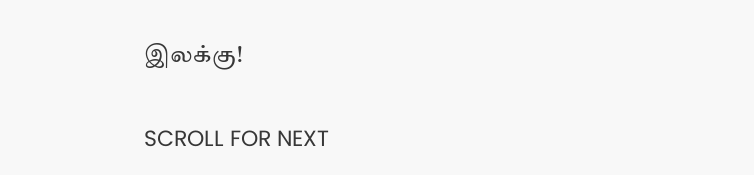இலக்கு!

SCROLL FOR NEXT